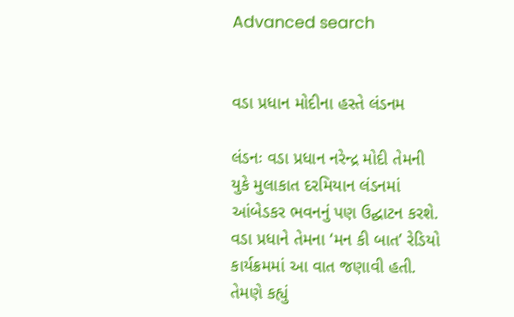Advanced search


વડા પ્રધાન મોદીના હસ્તે લંડનમ

લંડનઃ વડા પ્રધાન નરેન્દ્ર મોદી તેમની યુકે મુલાકાત દરમિયાન લંડનમાં આંબેડકર ભવનનું પણ ઉદ્ઘાટન કરશે. વડા પ્રધાને તેમના ‘મન કી બાત’ રેડિયો કાર્યક્રમમાં આ વાત જણાવી હતી. તેમણે કહ્યું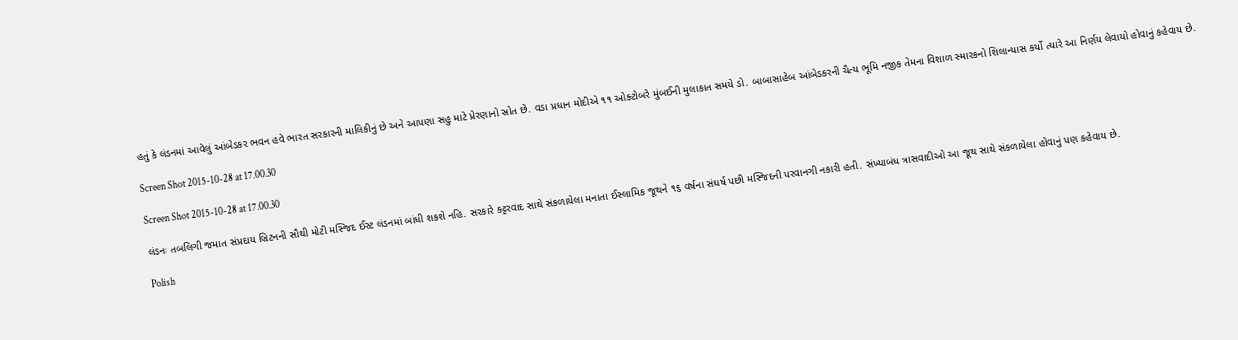હતું કે લંડનમાં આવેલું આંબેડકર ભવન હવે ભારત સરકારની માલિકીનું છે અને આપણા સહુ માટે પ્રેરણાનો સ્રોત છે. વડા પ્રધાન મોદીએ ૧૧ ઓક્ટોબરે મુંબઈની મુલાકાત સમયે ડો. બાબાસાહેબ આંબેડકરની ચૈત્ય ભૂમિ નજીક તેમના વિશાળ સ્મારકનો શિલાન્યાસ કર્યો ત્યારે આ નિર્ણય લેવાયો હોવાનું કહેવાય છે.

Screen Shot 2015-10-28 at 17.00.30

Screen Shot 2015-10-28 at 17.00.30

લંડનઃ તબલિગી જમાત સંપ્રદાય બ્રિટનની સૌથી મોટી મસ્જિદ ઈસ્ટ લંડનમાં બાંધી શકશે નહિ. સરકારે કટ્ટરવાદ સાથે સંકળાયેલા મનાતા ઈસ્લામિક જૂથને ૧૬ વર્ષના સંઘર્ષ પછી મસ્જિદની પરવાનગી નકારી હતી. સંખ્યાબંધ ત્રાસવાદીઓ આ જૂથ સાથે સંકળાયેલા હોવાનું પણ કહેવાય છે.

Polish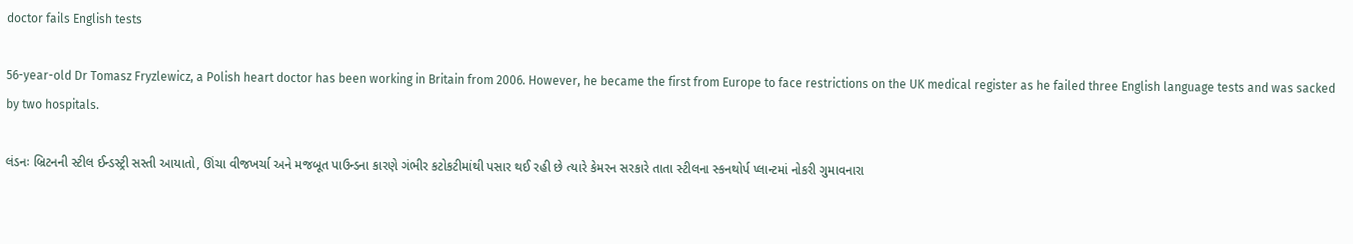doctor fails English tests

56-year-old Dr Tomasz Fryzlewicz, a Polish heart doctor has been working in Britain from 2006. However, he became the first from Europe to face restrictions on the UK medical register as he failed three English language tests and was sacked by two hospitals.

લંડનઃ બ્રિટનની સ્ટીલ ઈન્ડસ્ટ્રી સસ્તી આયાતો, ઊંચા વીજખર્ચા અને મજબૂત પાઉન્ડના કારણે ગંભીર કટોકટીમાંથી પસાર થઈ રહી છે ત્યારે કેમરન સરકારે તાતા સ્ટીલના સ્કનથોર્પ પ્લાન્ટમાં નોકરી ગુમાવનારા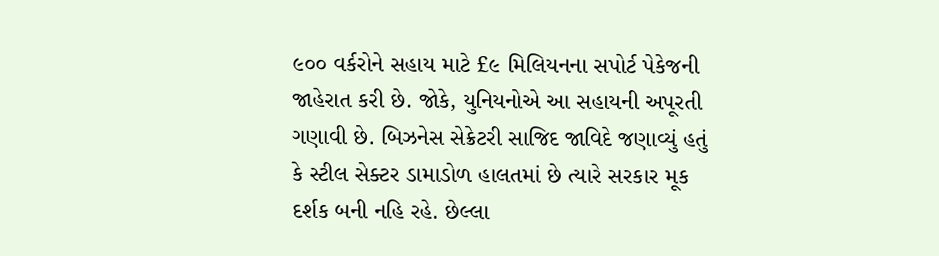૯૦૦ વર્કરોને સહાય માટે £૯ મિલિયનના સપોર્ટ પેકેજની જાહેરાત કરી છે. જોકે, યુનિયનોએ આ સહાયની અપૂરતી ગણાવી છે. બિઝનેસ સેક્રેટરી સાજિદ જાવિદે જણાવ્યું હતું કે સ્ટીલ સેક્ટર ડામાડોળ હાલતમાં છે ત્યારે સરકાર મૂક દર્શક બની નહિ રહે. છેલ્લા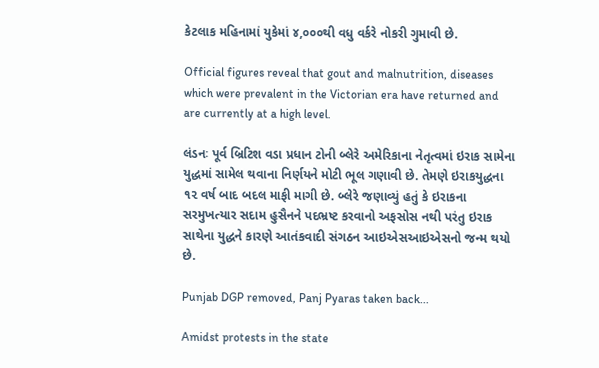કેટલાક મહિનામાં યુકેમાં ૪,૦૦૦થી વધુ વર્કરે નોકરી ગુમાવી છે.

Official figures reveal that gout and malnutrition, diseases which were prevalent in the Victorian era have returned and are currently at a high level.

લંડનઃ પૂર્વ બ્રિટિશ વડા પ્રધાન ટોની બ્લેરે અમેરિકાના નેતૃત્વમાં ઇરાક સામેના યુદ્ધમાં સામેલ થવાના નિર્ણયને મોટી ભૂલ ગણાવી છે. તેમણે ઇરાકયુદ્ધના ૧૨ વર્ષ બાદ બદલ માફી માગી છે. બ્લેરે જણાવ્યું હતું કે ઇરાકના સરમુખત્યાર સદામ હુસૈનને પદભ્રષ્ટ કરવાનો અફસોસ નથી પરંતુ ઇરાક સાથેના યુદ્ધને કારણે આતંકવાદી સંગઠન આઇએસઆઇએસનો જન્મ થયો છે.

Punjab DGP removed, Panj Pyaras taken back...

Amidst protests in the state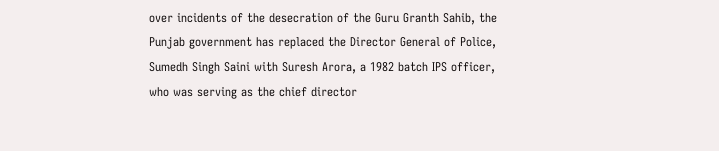over incidents of the desecration of the Guru Granth Sahib, the Punjab government has replaced the Director General of Police, Sumedh Singh Saini with Suresh Arora, a 1982 batch IPS officer, who was serving as the chief director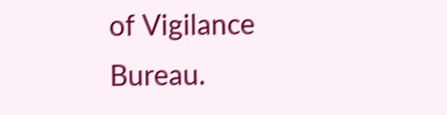of Vigilance Bureau.